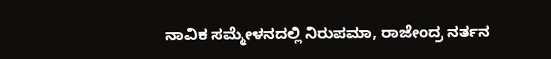ನಾವಿಕ ಸಮ್ಮೇಳನದಲ್ಲಿ ನಿರುಪಮಾ, ರಾಜೇಂದ್ರ ನರ್ತನ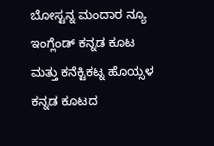ಬೋಸ್ಟನ್ನ ಮಂದಾರ ನ್ಯೂ ಇಂಗ್ಲೆಂಡ್ ಕನ್ನಡ ಕೂಟ ಮತ್ತು ಕನೆಕ್ಟಿಕಟ್ನ ಹೊಯ್ಸಳ ಕನ್ನಡ ಕೂಟದ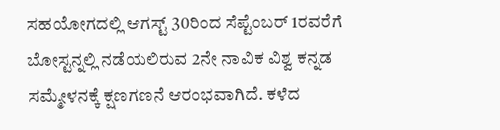ಸಹಯೋಗದಲ್ಲಿ ಆಗಸ್ಟ್ 30ರಿಂದ ಸೆಪ್ಟೆಂಬರ್ 1ರವರೆಗೆ ಬೋಸ್ಟನ್ನಲ್ಲಿ ನಡೆಯಲಿರುವ 2ನೇ ನಾವಿಕ ವಿಶ್ವ ಕನ್ನಡ ಸಮ್ಮೇಳನಕ್ಕೆ ಕ್ಷಣಗಣನೆ ಆರಂಭವಾಗಿದೆ. ಕಳೆದ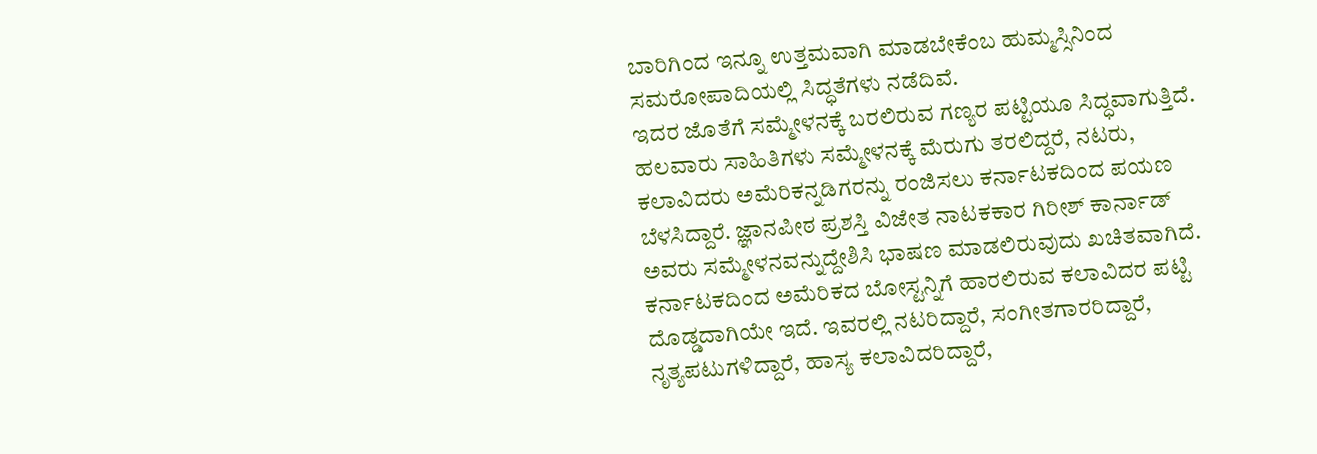ಬಾರಿಗಿಂದ ಇನ್ನೂ ಉತ್ತಮವಾಗಿ ಮಾಡಬೇಕೆಂಬ ಹುಮ್ಮಸ್ಸಿನಿಂದ ಸಮರೋಪಾದಿಯಲ್ಲಿ ಸಿದ್ಧತೆಗಳು ನಡೆದಿವೆ.
ಇದರ ಜೊತೆಗೆ ಸಮ್ಮೇಳನಕ್ಕೆ ಬರಲಿರುವ ಗಣ್ಯರ ಪಟ್ಟಿಯೂ ಸಿದ್ಧವಾಗುತ್ತಿದೆ. ಹಲವಾರು ಸಾಹಿತಿಗಳು ಸಮ್ಮೇಳನಕ್ಕೆ ಮೆರುಗು ತರಲಿದ್ದರೆ, ನಟರು, ಕಲಾವಿದರು ಅಮೆರಿಕನ್ನಡಿಗರನ್ನು ರಂಜಿಸಲು ಕರ್ನಾಟಕದಿಂದ ಪಯಣ ಬೆಳಸಿದ್ದಾರೆ. ಜ್ಞಾನಪೀಠ ಪ್ರಶಸ್ತಿ ವಿಜೇತ ನಾಟಕಕಾರ ಗಿರೀಶ್ ಕಾರ್ನಾಡ್ ಅವರು ಸಮ್ಮೇಳನವನ್ನುದ್ದೇಶಿಸಿ ಭಾಷಣ ಮಾಡಲಿರುವುದು ಖಚಿತವಾಗಿದೆ.
ಕರ್ನಾಟಕದಿಂದ ಅಮೆರಿಕದ ಬೋಸ್ಟನ್ನಿಗೆ ಹಾರಲಿರುವ ಕಲಾವಿದರ ಪಟ್ಟಿ ದೊಡ್ಡದಾಗಿಯೇ ಇದೆ. ಇವರಲ್ಲಿ ನಟರಿದ್ದಾರೆ, ಸಂಗೀತಗಾರರಿದ್ದಾರೆ, ನೃತ್ಯಪಟುಗಳಿದ್ದಾರೆ, ಹಾಸ್ಯ ಕಲಾವಿದರಿದ್ದಾರೆ,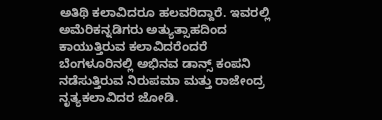ಅತಿಥಿ ಕಲಾವಿದರೂ ಹಲವರಿದ್ದಾರೆ. ಇವರಲ್ಲಿ ಅಮೆರಿಕನ್ನಡಿಗರು ಅತ್ಯುತ್ಸಾಹದಿಂದ ಕಾಯುತ್ತಿರುವ ಕಲಾವಿದರೆಂದರೆ ಬೆಂಗಳೂರಿನಲ್ಲಿ ಅಭಿನವ ಡಾನ್ಸ್ ಕಂಪನಿ ನಡೆಸುತ್ತಿರುವ ನಿರುಪಮಾ ಮತ್ತು ರಾಜೇಂದ್ರ ನೃತ್ಯಕಲಾವಿದರ ಜೋಡಿ.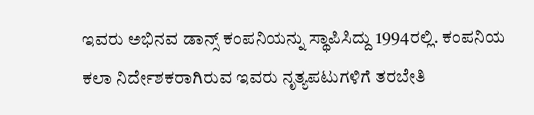ಇವರು ಅಭಿನವ ಡಾನ್ಸ್ ಕಂಪನಿಯನ್ನು ಸ್ಥಾಪಿಸಿದ್ದು 1994ರಲ್ಲಿ. ಕಂಪನಿಯ ಕಲಾ ನಿರ್ದೇಶಕರಾಗಿರುವ ಇವರು ನೃತ್ಯಪಟುಗಳಿಗೆ ತರಬೇತಿ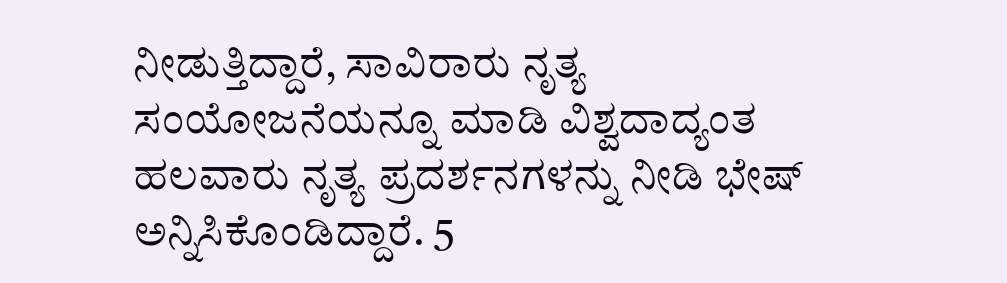ನೀಡುತ್ತಿದ್ದಾರೆ, ಸಾವಿರಾರು ನೃತ್ಯ ಸಂಯೋಜನೆಯನ್ನೂ ಮಾಡಿ ವಿಶ್ವದಾದ್ಯಂತ ಹಲವಾರು ನೃತ್ಯ ಪ್ರದರ್ಶನಗಳನ್ನು ನೀಡಿ ಭೇಷ್ ಅನ್ನಿಸಿಕೊಂಡಿದ್ದಾರೆ. 5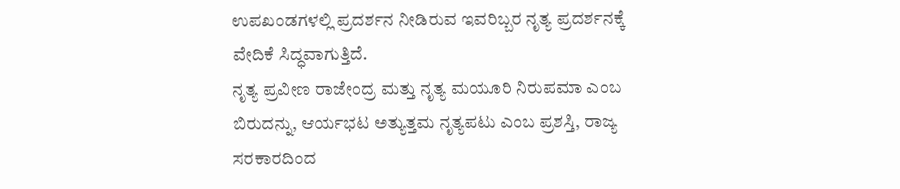ಉಪಖಂಡಗಳಲ್ಲಿ ಪ್ರದರ್ಶನ ನೀಡಿರುವ ಇವರಿಬ್ಬರ ನೃತ್ಯ ಪ್ರದರ್ಶನಕ್ಕೆ ವೇದಿಕೆ ಸಿದ್ಧವಾಗುತ್ತಿದೆ.
ನೃತ್ಯ ಪ್ರವೀಣ ರಾಜೇಂದ್ರ ಮತ್ತು ನೃತ್ಯ ಮಯೂರಿ ನಿರುಪಮಾ ಎಂಬ ಬಿರುದನ್ನು, ಆರ್ಯಭಟ ಅತ್ಯುತ್ತಮ ನೃತ್ಯಪಟು ಎಂಬ ಪ್ರಶಸ್ತಿ, ರಾಜ್ಯ ಸರಕಾರದಿಂದ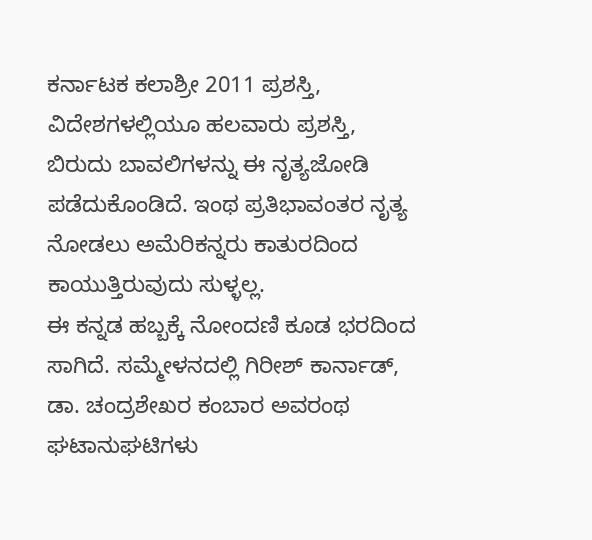ಕರ್ನಾಟಕ ಕಲಾಶ್ರೀ 2011 ಪ್ರಶಸ್ತಿ, ವಿದೇಶಗಳಲ್ಲಿಯೂ ಹಲವಾರು ಪ್ರಶಸ್ತಿ, ಬಿರುದು ಬಾವಲಿಗಳನ್ನು ಈ ನೃತ್ಯಜೋಡಿ ಪಡೆದುಕೊಂಡಿದೆ. ಇಂಥ ಪ್ರತಿಭಾವಂತರ ನೃತ್ಯ ನೋಡಲು ಅಮೆರಿಕನ್ನರು ಕಾತುರದಿಂದ ಕಾಯುತ್ತಿರುವುದು ಸುಳ್ಳಲ್ಲ.
ಈ ಕನ್ನಡ ಹಬ್ಬಕ್ಕೆ ನೋಂದಣಿ ಕೂಡ ಭರದಿಂದ ಸಾಗಿದೆ. ಸಮ್ಮೇಳನದಲ್ಲಿ ಗಿರೀಶ್ ಕಾರ್ನಾಡ್, ಡಾ. ಚಂದ್ರಶೇಖರ ಕಂಬಾರ ಅವರಂಥ ಘಟಾನುಘಟಿಗಳು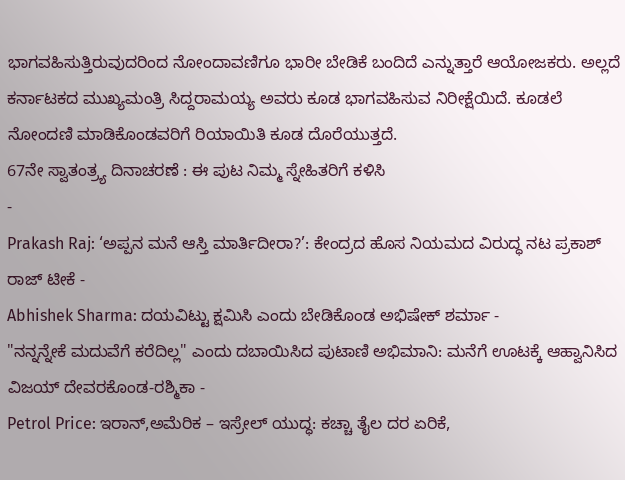ಭಾಗವಹಿಸುತ್ತಿರುವುದರಿಂದ ನೋಂದಾವಣಿಗೂ ಭಾರೀ ಬೇಡಿಕೆ ಬಂದಿದೆ ಎನ್ನುತ್ತಾರೆ ಆಯೋಜಕರು. ಅಲ್ಲದೆ ಕರ್ನಾಟಕದ ಮುಖ್ಯಮಂತ್ರಿ ಸಿದ್ದರಾಮಯ್ಯ ಅವರು ಕೂಡ ಭಾಗವಹಿಸುವ ನಿರೀಕ್ಷೆಯಿದೆ. ಕೂಡಲೆ ನೋಂದಣಿ ಮಾಡಿಕೊಂಡವರಿಗೆ ರಿಯಾಯಿತಿ ಕೂಡ ದೊರೆಯುತ್ತದೆ.
67ನೇ ಸ್ವಾತಂತ್ರ್ಯ ದಿನಾಚರಣೆ : ಈ ಪುಟ ನಿಮ್ಮ ಸ್ನೇಹಿತರಿಗೆ ಕಳಿಸಿ
-
Prakash Raj: ‘ಅಪ್ಪನ ಮನೆ ಆಸ್ತಿ ಮಾರ್ತಿದೀರಾ?’: ಕೇಂದ್ರದ ಹೊಸ ನಿಯಮದ ವಿರುದ್ಧ ನಟ ಪ್ರಕಾಶ್ ರಾಜ್ ಟೀಕೆ -
Abhishek Sharma: ದಯವಿಟ್ಟು ಕ್ಷಮಿಸಿ ಎಂದು ಬೇಡಿಕೊಂಡ ಅಭಿಷೇಕ್ ಶರ್ಮಾ -
"ನನ್ನನ್ನೇಕೆ ಮದುವೆಗೆ ಕರೆದಿಲ್ಲ" ಎಂದು ದಬಾಯಿಸಿದ ಪುಟಾಣಿ ಅಭಿಮಾನಿ: ಮನೆಗೆ ಊಟಕ್ಕೆ ಆಹ್ವಾನಿಸಿದ ವಿಜಯ್ ದೇವರಕೊಂಡ-ರಶ್ಮಿಕಾ -
Petrol Price: ಇರಾನ್,ಅಮೆರಿಕ – ಇಸ್ರೇಲ್ ಯುದ್ಧ: ಕಚ್ಚಾ ತೈಲ ದರ ಏರಿಕೆ,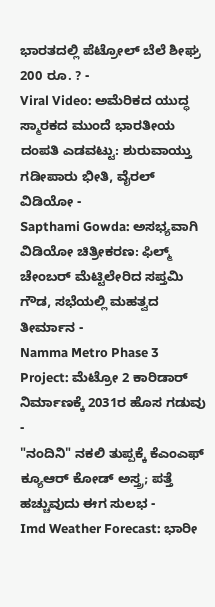ಭಾರತದಲ್ಲಿ ಪೆಟ್ರೋಲ್ ಬೆಲೆ ಶೀಘ್ರ 200 ರೂ. ? -
Viral Video: ಅಮೆರಿಕದ ಯುದ್ಧ ಸ್ಮಾರಕದ ಮುಂದೆ ಭಾರತೀಯ ದಂಪತಿ ಎಡವಟ್ಟು: ಶುರುವಾಯ್ತು ಗಡೀಪಾರು ಭೀತಿ, ವೈರಲ್ ವಿಡಿಯೋ -
Sapthami Gowda: ಅಸಭ್ಯವಾಗಿ ವಿಡಿಯೋ ಚಿತ್ರೀಕರಣ: ಫಿಲ್ಮ್ ಚೇಂಬರ್ ಮೆಟ್ಟಿಲೇರಿದ ಸಪ್ತಮಿ ಗೌಡ, ಸಭೆಯಲ್ಲಿ ಮಹತ್ವದ ತೀರ್ಮಾನ -
Namma Metro Phase 3 Project: ಮೆಟ್ರೋ 2 ಕಾರಿಡಾರ್ ನಿರ್ಮಾಣಕ್ಕೆ 2031ರ ಹೊಸ ಗಡುವು -
"ನಂದಿನಿ" ನಕಲಿ ತುಪ್ಪಕ್ಕೆ ಕೆಎಂಎಫ್ ಕ್ಯೂಆರ್ ಕೋಡ್ ಅಸ್ತ್ರ; ಪತ್ತೆ ಹಚ್ಚುವುದು ಈಗ ಸುಲಭ -
Imd Weather Forecast: ಭಾರೀ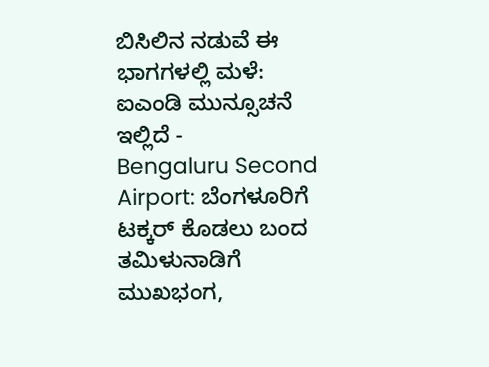ಬಿಸಿಲಿನ ನಡುವೆ ಈ ಭಾಗಗಳಲ್ಲಿ ಮಳೆ: ಐಎಂಡಿ ಮುನ್ಸೂಚನೆ ಇಲ್ಲಿದೆ -
Bengaluru Second Airport: ಬೆಂಗಳೂರಿಗೆ ಟಕ್ಕರ್ ಕೊಡಲು ಬಂದ ತಮಿಳುನಾಡಿಗೆ ಮುಖಭಂಗ,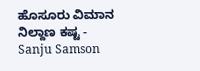ಹೊಸೂರು ವಿಮಾನ ನಿಲ್ದಾಣ ಕಷ್ಟ -
Sanju Samson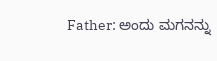Father: ಅಂದು ಮಗನನ್ನು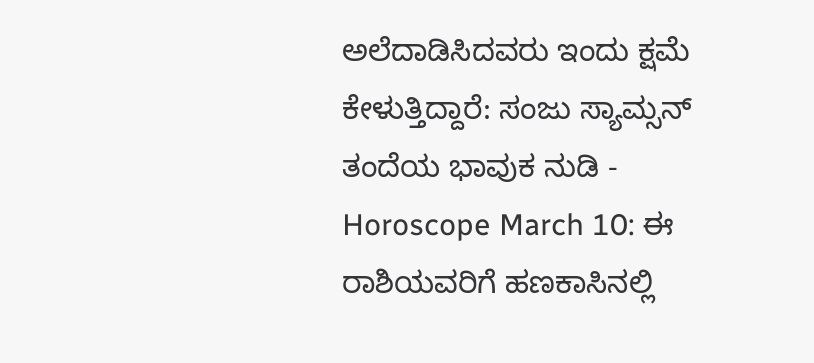ಅಲೆದಾಡಿಸಿದವರು ಇಂದು ಕ್ಷಮೆ ಕೇಳುತ್ತಿದ್ದಾರೆ: ಸಂಜು ಸ್ಯಾಮ್ಸನ್ ತಂದೆಯ ಭಾವುಕ ನುಡಿ -
Horoscope March 10: ಈ ರಾಶಿಯವರಿಗೆ ಹಣಕಾಸಿನಲ್ಲಿ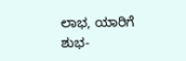ಲಾಭ, ಯಾರಿಗೆ ಶುಭ-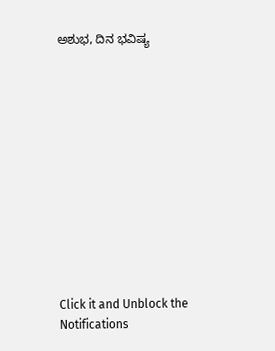ಅಶುಭ, ದಿನ ಭವಿಷ್ಯ












Click it and Unblock the Notifications